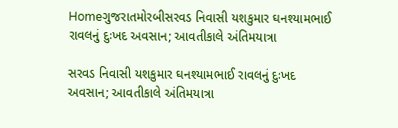Homeગુજરાતમોરબીસરવડ નિવાસી યશકુમાર ઘનશ્યામભાઈ રાવલનું દુઃખદ અવસાન; આવતીકાલે અંતિમયાત્રા

સરવડ નિવાસી યશકુમાર ઘનશ્યામભાઈ રાવલનું દુઃખદ અવસાન; આવતીકાલે અંતિમયાત્રા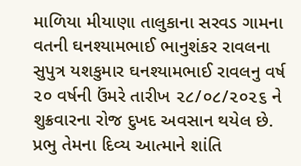માળિયા મીયાણા તાલુકાના સરવડ ગામના વતની ઘનશ્યામભાઈ ભાનુશંકર રાવલના સુપુત્ર યશકુમાર ઘનશ્યામભાઈ રાવલનુ વર્ષ ૨૦ વર્ષની ઉંમરે તારીખ ૨૮/૦૮/૨૦૨૬ ને શુક્રવારના રોજ દુખદ અવસાન થયેલ છે. પ્રભુ તેમના દિવ્ય આત્માને શાંતિ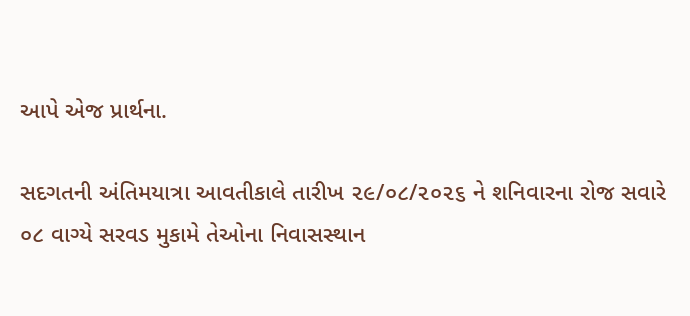આપે એજ પ્રાર્થના.

સદગતની અંતિમયાત્રા આવતીકાલે તારીખ ૨૯/૦૮/૨૦૨૬ ને શનિવારના રોજ સવારે ૦૮ વાગ્યે સરવડ મુકામે તેઓના નિવાસસ્થાન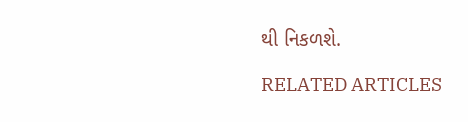થી નિકળશે.

RELATED ARTICLES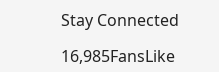Stay Connected

16,985FansLike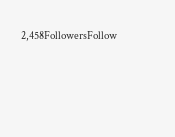2,458FollowersFollow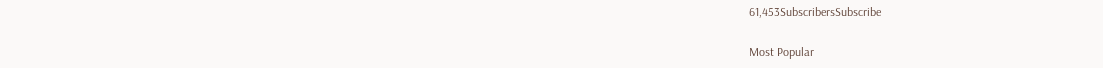61,453SubscribersSubscribe

Most Popular